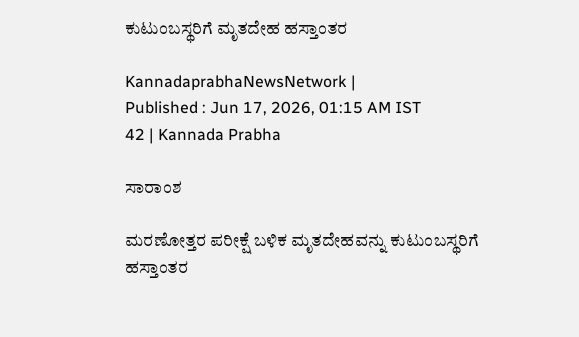ಕುಟುಂಬಸ್ಥರಿಗೆ ಮೃತದೇಹ ಹಸ್ತಾಂತರ

KannadaprabhaNewsNetwork |
Published : Jun 17, 2026, 01:15 AM IST
42 | Kannada Prabha

ಸಾರಾಂಶ

ಮರಣೋತ್ತರ ಪರೀಕ್ಷೆ ಬಳಿಕ ಮೃತದೇಹವನ್ನು ಕುಟುಂಬಸ್ಥರಿಗೆ ಹಸ್ತಾಂತರ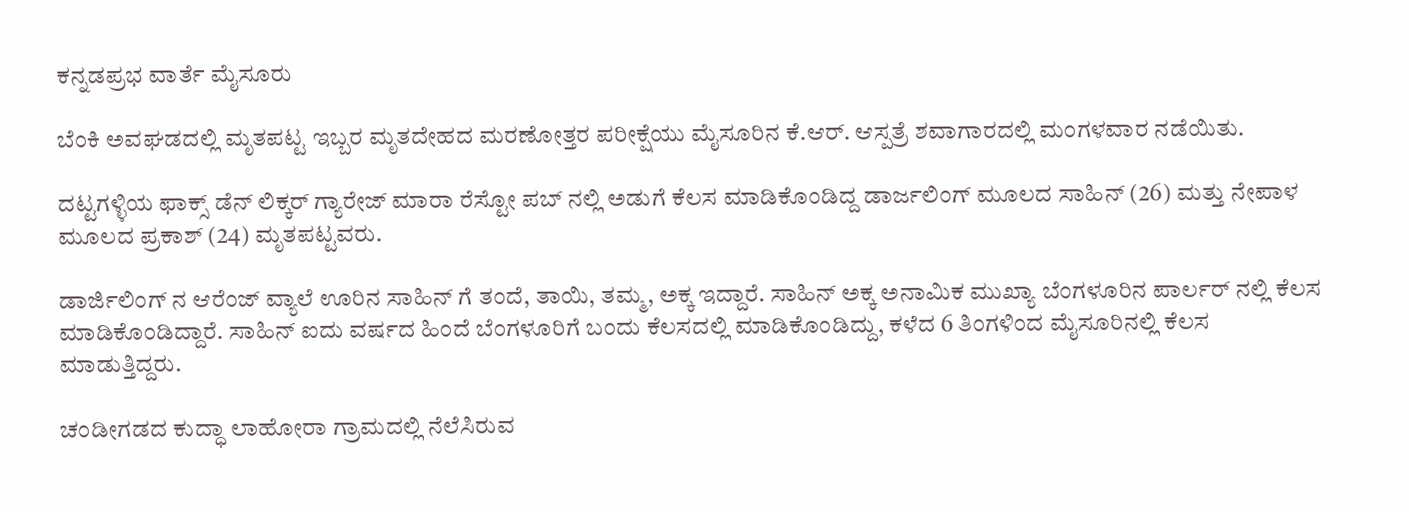ಕನ್ನಡಪ್ರಭ ವಾರ್ತೆ ಮೈಸೂರು

ಬೆಂಕಿ ಅವಘಡದಲ್ಲಿ ಮೃತಪಟ್ಟ ಇಬ್ಬರ ಮೃತದೇಹದ ಮರಣೋತ್ತರ ಪರೀಕ್ಷೆಯು ಮೈಸೂರಿನ ಕೆ.ಆರ್‌. ಆಸ್ಪತ್ರೆ ಶವಾಗಾರದಲ್ಲಿ ಮಂಗಳವಾರ ನಡೆಯಿತು.

ದಟ್ಟಗಳ್ಳಿಯ ಫಾಕ್ಸ್ ಡೆನ್ ಲಿಕ್ಕರ್ ಗ್ಯಾರೇಜ್ ಮಾರಾ ರೆಸ್ಟೋ ಪಬ್‌ ನಲ್ಲಿ ಅಡುಗೆ ಕೆಲಸ ಮಾಡಿಕೊಂಡಿದ್ದ ಡಾರ್ಜಲಿಂಗ್ ಮೂಲದ ಸಾಹಿನ್ (26) ಮತ್ತು ನೇಪಾಳ ಮೂಲದ ಪ್ರಕಾಶ್ (24) ಮೃತಪಟ್ಟವರು.

ಡಾರ್ಜಿಲಿಂಗ್‌ ನ ಆರೆಂಜ್‌ ವ್ಯಾಲೆ ಊರಿನ ಸಾಹಿನ್ ಗೆ ತಂದೆ, ತಾಯಿ, ತಮ್ಮ, ಅಕ್ಕ ಇದ್ದಾರೆ. ಸಾಹಿನ್ ಅಕ್ಕ ಅನಾಮಿಕ ಮುಖ್ಯಾ ಬೆಂಗಳೂರಿನ ಪಾರ್ಲರ್ ನಲ್ಲಿ ಕೆಲಸ ಮಾಡಿಕೊಂಡಿದ್ದಾರೆ. ಸಾಹಿನ್ ಐದು ವರ್ಷದ ಹಿಂದೆ ಬೆಂಗಳೂರಿಗೆ ಬಂದು ಕೆಲಸದಲ್ಲಿ ಮಾಡಿಕೊಂಡಿದ್ದು, ಕಳೆದ 6 ತಿಂಗಳಿಂದ ಮೈಸೂರಿನಲ್ಲಿ ಕೆಲಸ ಮಾಡುತ್ತಿದ್ದರು.

ಚಂಡೀಗಡದ ಕುದ್ಧಾ ಲಾಹೋರಾ ಗ್ರಾಮದಲ್ಲಿ ನೆಲೆಸಿರುವ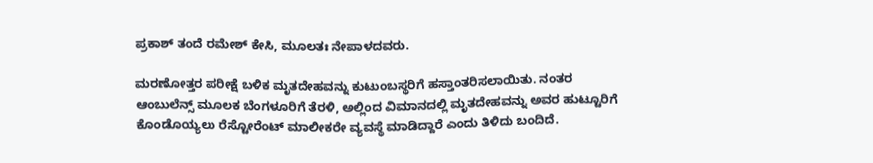ಪ್ರಕಾಶ್‌ ತಂದೆ ರಮೇಶ್‌ ಕೇಸಿ, ಮೂಲತಃ ನೇಪಾಳದವರು.

ಮರಣೋತ್ತರ ಪರೀಕ್ಷೆ ಬಳಿಕ ಮೃತದೇಹವನ್ನು ಕುಟುಂಬಸ್ಥರಿಗೆ ಹಸ್ತಾಂತರಿಸಲಾಯಿತು. ನಂತರ ಆಂಬುಲೆನ್ಸ್‌ ಮೂಲಕ ಬೆಂಗಳೂರಿಗೆ ತೆರಳಿ, ಅಲ್ಲಿಂದ ವಿಮಾನದಲ್ಲಿ ಮೃತದೇಹವನ್ನು ಅವರ ಹುಟ್ಟೂರಿಗೆ ಕೊಂಡೊಯ್ಯಲು ರೆಸ್ಟೋರೆಂಟ್‌ ಮಾಲೀಕರೇ ವ್ಯವಸ್ಥೆ ಮಾಡಿದ್ದಾರೆ ಎಂದು ತಿಳಿದು ಬಂದಿದೆ.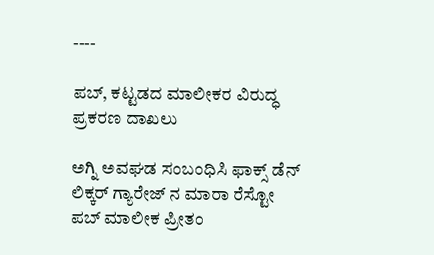----

ಪಬ್, ಕಟ್ಟಡದ ಮಾಲೀಕರ ವಿರುದ್ಧ ಪ್ರಕರಣ ದಾಖಲು

ಅಗ್ನಿ ಅವಘಡ ಸಂಬಂಧಿಸಿ ಫಾಕ್ಸ್ ಡೆನ್ ಲಿಕ್ಕರ್ ಗ್ಯಾರೇಜ್‌ ನ ಮಾರಾ ರೆಸ್ಟೋ ಪಬ್‌ ಮಾಲೀಕ ಪ್ರೀತಂ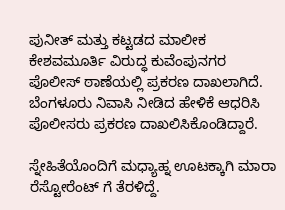ಪುನೀತ್‌ ಮತ್ತು ಕಟ್ಟಡದ ಮಾಲೀಕ ಕೇಶವಮೂರ್ತಿ ವಿರುದ್ಧ ಕುವೆಂಪುನಗರ ಪೊಲೀಸ್ ಠಾಣೆಯಲ್ಲಿ ಪ್ರಕರಣ ದಾಖಲಾಗಿದೆ. ಬೆಂಗಳೂರು ನಿವಾಸಿ ನೀಡಿದ ಹೇಳಿಕೆ ಆಧರಿಸಿ ಪೊಲೀಸರು ಪ್ರಕರಣ ದಾಖಲಿಸಿಕೊಂಡಿದ್ದಾರೆ.

ಸ್ನೇಹಿತೆಯೊಂದಿಗೆ ಮಧ್ಯಾಹ್ನ ಊಟಕ್ಕಾಗಿ ಮಾರಾ ರೆಸ್ಟೋರೆಂಟ್‌ ಗೆ ತೆರಳಿದ್ದೆ.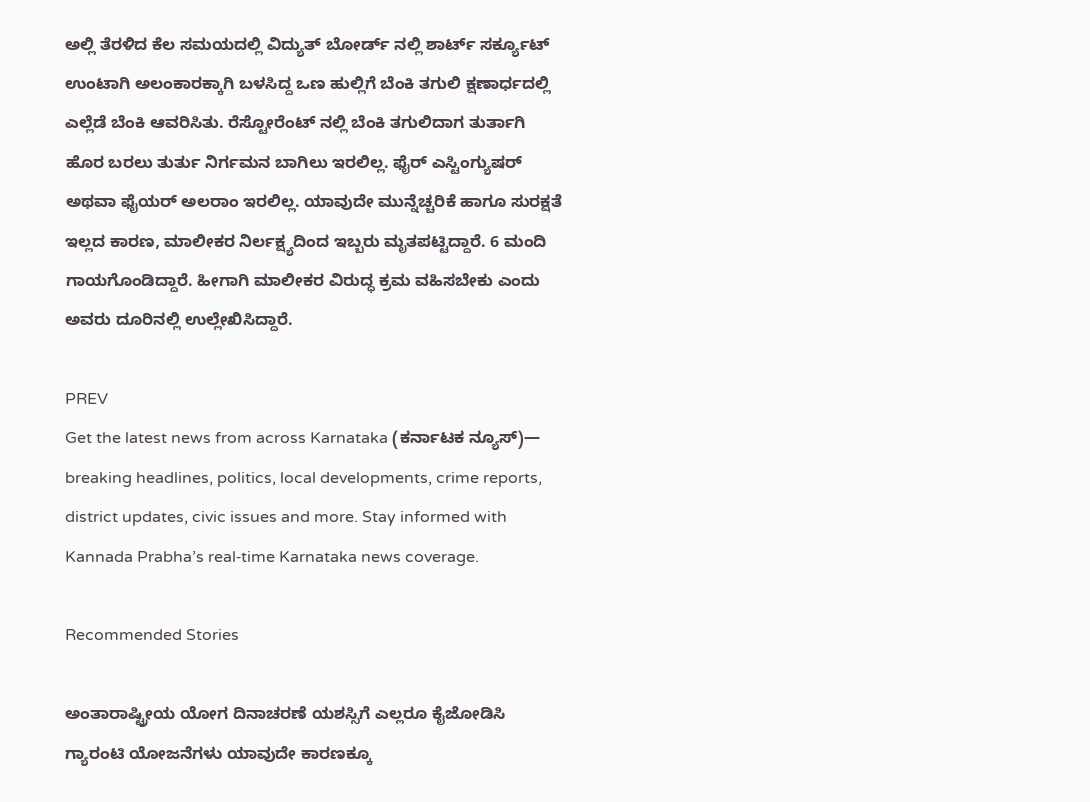ಅಲ್ಲಿ ತೆರಳಿದ ಕೆಲ ಸಮಯದಲ್ಲಿ ವಿದ್ಯುತ್‌ ಬೋರ್ಡ್‌ ನಲ್ಲಿ ಶಾರ್ಟ್‌ ಸರ್ಕ್ಯೂಟ್ ಉಂಟಾಗಿ ಅಲಂಕಾರಕ್ಕಾಗಿ ಬಳಸಿದ್ದ ಒಣ ಹುಲ್ಲಿಗೆ ಬೆಂಕಿ ತಗುಲಿ ಕ್ಷಣಾರ್ಧದಲ್ಲಿ ಎಲ್ಲೆಡೆ ಬೆಂಕಿ ಆವರಿಸಿತು. ರೆಸ್ಟೋರೆಂಟ್‌ ನಲ್ಲಿ ಬೆಂಕಿ ತಗುಲಿದಾಗ ತುರ್ತಾಗಿ ಹೊರ ಬರಲು ತುರ್ತು ನಿರ್ಗಮನ ಬಾಗಿಲು ಇರಲಿಲ್ಲ. ಫೈರ್‌ ಎಸ್ಟಿಂಗ್ಯುಷರ್‌ ಅಥವಾ ಫೈಯರ್ ಅಲರಾಂ ಇರಲಿಲ್ಲ. ಯಾವುದೇ ಮುನ್ನೆಚ್ಚರಿಕೆ ಹಾಗೂ ಸುರಕ್ಷತೆ ಇಲ್ಲದ ಕಾರಣ, ಮಾಲೀಕರ ನಿರ್ಲಕ್ಷ್ಯದಿಂದ ಇಬ್ಬರು ಮೃತಪಟ್ಟಿದ್ದಾರೆ. 6 ಮಂದಿ ಗಾಯಗೊಂಡಿದ್ದಾರೆ. ಹೀಗಾಗಿ ಮಾಲೀಕರ ವಿರುದ್ಧ ಕ್ರಮ ವಹಿಸಬೇಕು ಎಂದು ಅವರು ದೂರಿನಲ್ಲಿ ಉಲ್ಲೇಖಿಸಿದ್ದಾರೆ.

PREV
Get the latest news from across Karnataka (ಕರ್ನಾಟಕ ನ್ಯೂಸ್)— breaking headlines, politics, local developments, crime reports, district updates, civic issues and more. Stay informed with Kannada Prabha’s real‑time Karnataka news coverage.

Recommended Stories

ಅಂತಾರಾಷ್ಟ್ರೀಯ ಯೋಗ ದಿನಾಚರಣೆ ಯಶಸ್ಸಿಗೆ ಎಲ್ಲರೂ ಕೈಜೋಡಿಸಿ
ಗ್ಯಾರಂಟಿ ಯೋಜನೆಗಳು ಯಾವುದೇ ಕಾರಣಕ್ಕೂ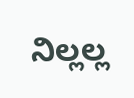ನಿಲ್ಲಲ್ಲ